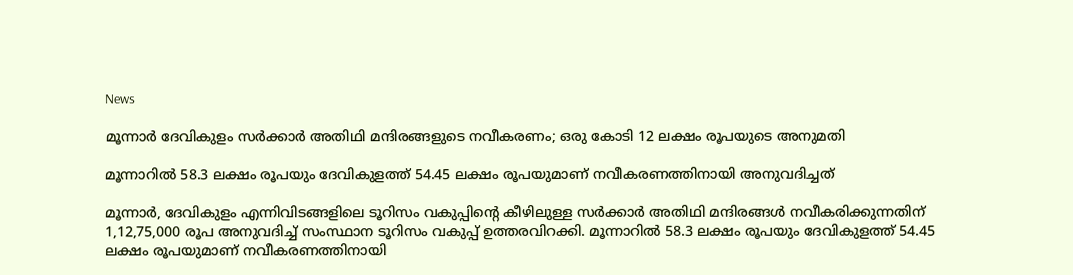News

മൂന്നാര്‍ ദേവികുളം സര്‍ക്കാര്‍ അതിഥി മന്ദിരങ്ങളുടെ നവീകരണം; ഒരു കോടി 12 ലക്ഷം രൂപയുടെ അനുമതി

മൂന്നാറില്‍ 58.3 ലക്ഷം രൂപയും ദേവികുളത്ത് 54.45 ലക്ഷം രൂപയുമാണ് നവീകരണത്തിനായി അനുവദിച്ചത്

മൂന്നാര്‍, ദേവികുളം എന്നിവിടങ്ങളിലെ ടൂറിസം വകുപ്പിന്റെ കീഴിലുള്ള സര്‍ക്കാര്‍ അതിഥി മന്ദിരങ്ങള്‍ നവീകരിക്കുന്നതിന് 1,12,75,000 രൂപ അനുവദിച്ച് സംസ്ഥാന ടൂറിസം വകുപ്പ് ഉത്തരവിറക്കി. മൂന്നാറില്‍ 58.3 ലക്ഷം രൂപയും ദേവികുളത്ത് 54.45 ലക്ഷം രൂപയുമാണ് നവീകരണത്തിനായി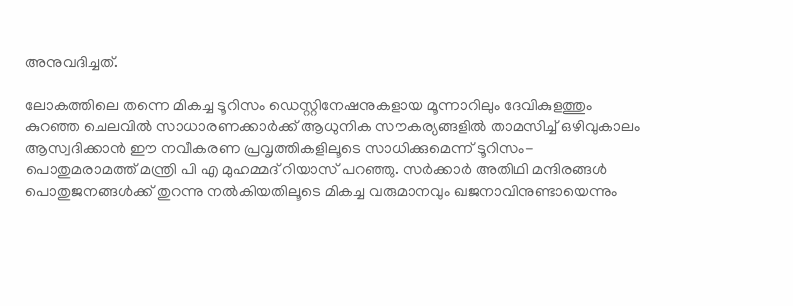അനുവദിച്ചത്.

ലോകത്തിലെ തന്നെ മികച്ച ടൂറിസം ഡെസ്റ്റിനേഷനുകളായ മൂന്നാറിലും ദേവികുളത്തും കുറഞ്ഞ ചെലവില്‍ സാധാരണക്കാര്‍ക്ക് ആധുനിക സൗകര്യങ്ങളില്‍ താമസിച്ച് ഒഴിവുകാലം ആസ്വദിക്കാന്‍ ഈ നവീകരണ പ്രവൃത്തികളിലൂടെ സാധിക്കുമെന്ന് ടൂറിസം-പൊതുമരാമത്ത് മന്ത്രി പി എ മുഹമ്മദ് റിയാസ് പറഞ്ഞു. സര്‍ക്കാര്‍ അതിഥി മന്ദിരങ്ങള്‍ പൊതുജനങ്ങള്‍ക്ക് തുറന്നു നല്‍കിയതിലൂടെ മികച്ച വരുമാനവും ഖജനാവിനുണ്ടായെന്നും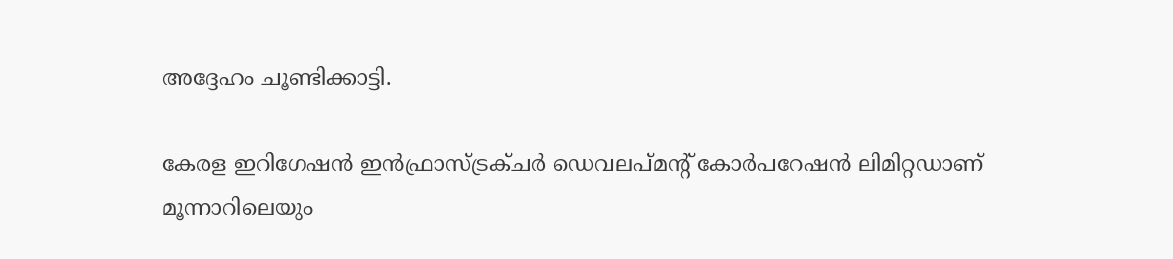അദ്ദേഹം ചൂണ്ടിക്കാട്ടി.

കേരള ഇറിഗേഷന്‍ ഇന്‍ഫ്രാസ്ട്രക്ചര്‍ ഡെവലപ്മന്റ് കോര്‍പറേഷന്‍ ലിമിറ്റഡാണ് മൂന്നാറിലെയും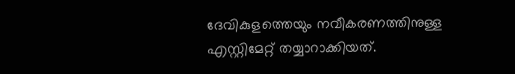ദേവികുളത്തെയും നവീകരണത്തിനുള്ള എസ്റ്റിമേറ്റ് തയ്യാറാക്കിയത്.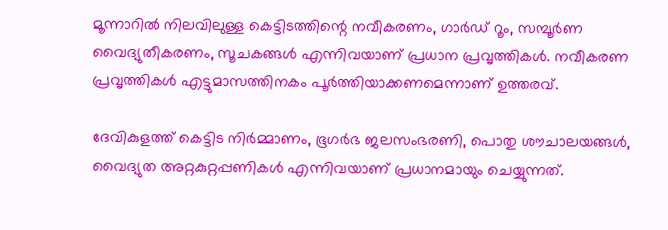മൂന്നാറില്‍ നിലവിലുള്ള കെട്ടിടത്തിന്റെ നവീകരണം, ഗാര്‍ഡ് റൂം, സമ്പൂര്‍ണ വൈദ്യുതീകരണം, സൂചകങ്ങള്‍ എന്നിവയാണ് പ്രധാന പ്രവൃത്തികള്‍. നവീകരണ പ്രവൃത്തികള്‍ എട്ടുമാസത്തിനകം പൂര്‍ത്തിയാക്കണമെന്നാണ് ഉത്തരവ്.

ദേവികുളത്ത് കെട്ടിട നിര്‍മ്മാണം, ഭൂഗര്‍ഭ ജലസംഭരണി, പൊതു ശൗചാലയങ്ങള്‍, വൈദ്യുത അറ്റകുറ്റപ്പണികള്‍ എന്നിവയാണ് പ്രധാനമായും ചെയ്യുന്നത്.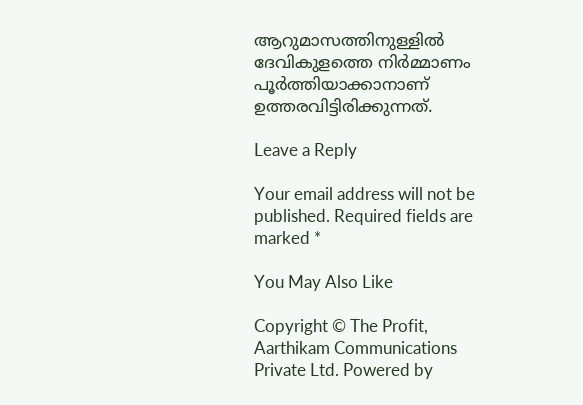ആറുമാസത്തിനുള്ളില്‍ ദേവികുളത്തെ നിര്‍മ്മാണം പൂര്‍ത്തിയാക്കാനാണ് ഉത്തരവിട്ടിരിക്കുന്നത്.

Leave a Reply

Your email address will not be published. Required fields are marked *

You May Also Like

Copyright © The Profit, Aarthikam Communications Private Ltd. Powered by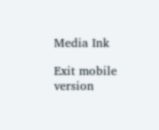Media Ink

Exit mobile version